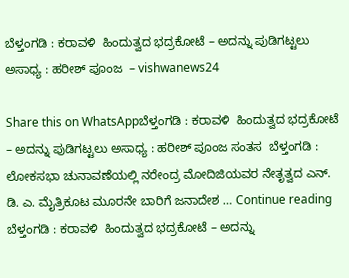ಬೆಳ್ತಂಗಡಿ : ಕರಾವಳಿ  ಹಿಂದುತ್ವದ ಭದ್ರಕೋಟೆ – ಅದನ್ನು ಪುಡಿಗಟ್ಟಲು ಅಸಾಧ್ಯ : ಹರೀಶ್ ಪೂಂಜ  – vishwanews24

Share this on WhatsAppಬೆಳ್ತಂಗಡಿ : ಕರಾವಳಿ  ಹಿಂದುತ್ವದ ಭದ್ರಕೋಟೆ – ಅದನ್ನು ಪುಡಿಗಟ್ಟಲು ಅಸಾಧ್ಯ : ಹರೀಶ್ ಪೂಂಜ ಸಂತಸ  ಬೆಳ್ತಂಗಡಿ : ಲೋಕಸಭಾ ಚುನಾವಣೆಯಲ್ಲಿ ನರೇಂದ್ರ ಮೋದಿಜಿಯವರ ನೇತೃತ್ವದ ಎನ್. ಡಿ. ಎ. ಮೈತ್ರಿಕೂಟ ಮೂರನೇ ಬಾರಿಗೆ ಜನಾದೇಶ … Continue reading ಬೆಳ್ತಂಗಡಿ : ಕರಾವಳಿ  ಹಿಂದುತ್ವದ ಭದ್ರಕೋಟೆ – ಅದನ್ನು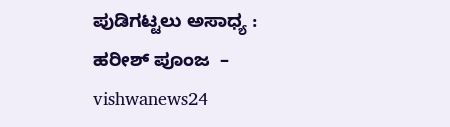ಪುಡಿಗಟ್ಟಲು ಅಸಾಧ್ಯ : ಹರೀಶ್ ಪೂಂಜ  – vishwanews24